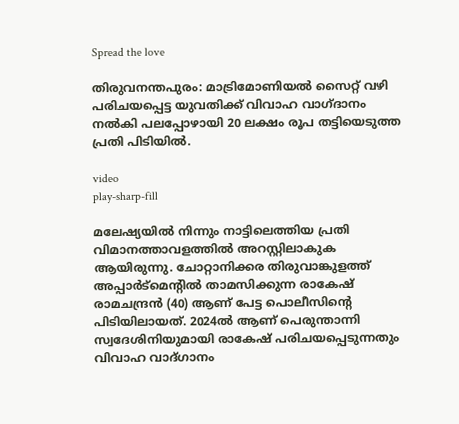Spread the love

തിരുവനന്തപുരം: മാട്രിമോണിയല്‍ സൈറ്റ് വഴി പരിചയപ്പെട്ട യുവതിക്ക് വിവാഹ വാഗ്ദാനം നല്‍കി പലപ്പോഴായി 20 ലക്ഷം രൂപ തട്ടിയെടുത്ത പ്രതി പിടിയില്‍.

video
play-sharp-fill

മലേഷ്യയില്‍ നിന്നും നാട്ടിലെത്തിയ പ്രതി വിമാനത്താവളത്തില്‍ അറസ്റ്റിലാകുക ആയിരുന്നു. ചോറ്റാനിക്കര തിരുവാങ്കുളത്ത് അപ്പാര്‍ട്‌മെന്റില്‍ താമസിക്കുന്ന രാകേഷ് രാമചന്ദ്രന്‍ (40) ആണ് പേട്ട പൊലീസിന്റെ പിടിയിലായത്. 2024ല്‍ ആണ് പെരുന്താന്നി സ്വദേശിനിയുമായി രാകേഷ് പരിചയപ്പെടുന്നതും വിവാഹ വാദ്ഗാനം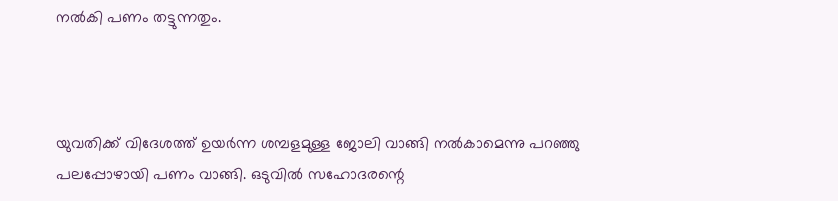നല്‍കി പണം തട്ടുന്നതും.



യുവതിക്ക് വിദേശത്ത് ഉയര്‍ന്ന ശമ്പളമുള്ള ജോലി വാങ്ങി നല്‍കാമെന്നു പറഞ്ഞു പലപ്പോഴായി പണം വാങ്ങി. ഒടുവില്‍ സഹോദരന്റെ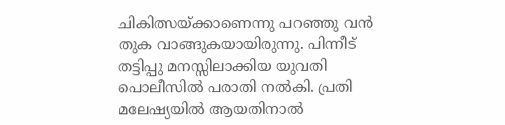ചികിത്സയ്ക്കാണെന്നു പറഞ്ഞു വന്‍ തുക വാങ്ങുകയായിരുന്നു. പിന്നീട് തട്ടിപ്പു മനസ്സിലാക്കിയ യുവതി പൊലീസില്‍ പരാതി നല്‍കി. പ്രതി മലേഷ്യയില്‍ ആയതിനാല്‍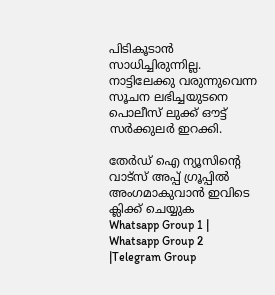പിടികൂടാന്‍ സാധിച്ചിരുന്നില്ല. നാട്ടിലേക്കു വരുന്നുവെന്ന സൂചന ലഭിച്ചയുടനെ പൊലീസ് ലുക്ക് ഔട്ട് സര്‍ക്കുലര്‍ ഇറക്കി.

തേർഡ് ഐ ന്യൂസിന്റെ വാട്സ് അപ്പ് ഗ്രൂപ്പിൽ അംഗമാകുവാൻ ഇവിടെ ക്ലിക്ക് ചെയ്യുക
Whatsapp Group 1 | Whatsapp Group 2 |Telegram Group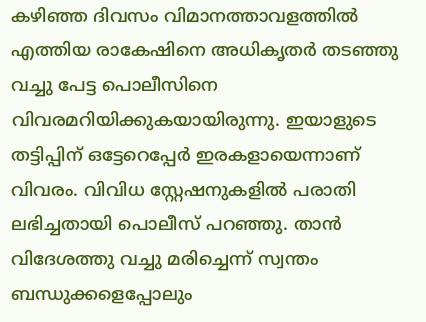കഴിഞ്ഞ ദിവസം വിമാനത്താവളത്തില്‍ എത്തിയ രാകേഷിനെ അധികൃതര്‍ തടഞ്ഞു വച്ചു പേട്ട പൊലീസിനെ വിവരമറിയിക്കുകയായിരുന്നു. ഇയാളുടെ തട്ടിപ്പിന് ഒട്ടേറെപ്പേര്‍ ഇരകളായെന്നാണ് വിവരം. വിവിധ സ്റ്റേഷനുകളില്‍ പരാതി ലഭിച്ചതായി പൊലീസ് പറഞ്ഞു. താന്‍ വിദേശത്തു വച്ചു മരിച്ചെന്ന് സ്വന്തം ബന്ധുക്കളെപ്പോലും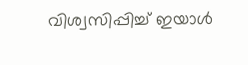വിശ്വസിപ്പിച്ച്‌ ഇയാള്‍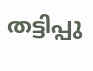തട്ടിപ്പു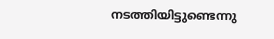നടത്തിയിട്ടുണ്ടെന്നു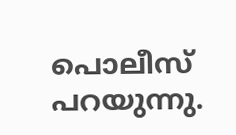പൊലീസ് പറയുന്നു.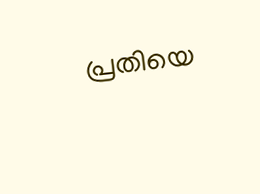പ്രതിയെ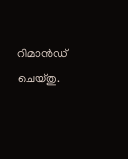റിമാന്‍ഡ് ചെയ്തു.